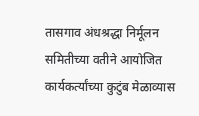तासगाव अंधश्रद्धा निर्मूलन समितीच्या वतीने आयोजित कार्यकर्त्यांच्या कुटुंब मेळाव्यास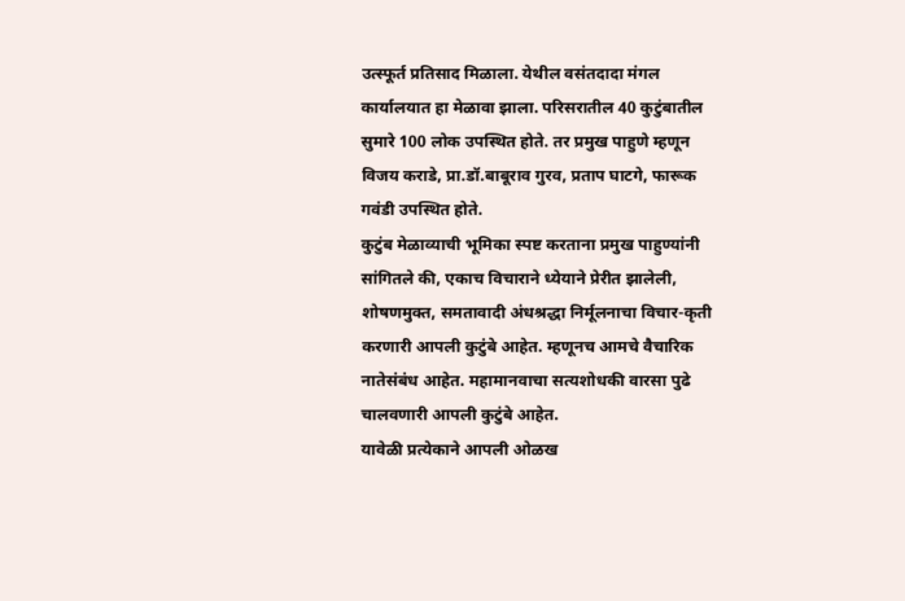उत्स्फूर्त प्रतिसाद मिळाला. येथील वसंतदादा मंगल कार्यालयात हा मेळावा झाला. परिसरातील 40 कुटुंबातील सुमारे 100 लोक उपस्थित होते. तर प्रमुख पाहुणे म्हणून विजय कराडे, प्रा.डॉ.बाबूराव गुरव, प्रताप घाटगे, फारूक गवंडी उपस्थित होते.
कुटुंब मेळाव्याची भूमिका स्पष्ट करताना प्रमुख पाहुण्यांनी सांगितले की, एकाच विचाराने ध्येयाने प्रेरीत झालेली, शोषणमुक्त, समतावादी अंधश्रद्धा निर्मूलनाचा विचार-कृती करणारी आपली कुटुंबे आहेत. म्हणूनच आमचे वैचारिक नातेसंबंध आहेत. महामानवाचा सत्यशोधकी वारसा पुढे चालवणारी आपली कुटुंबे आहेत.
यावेळी प्रत्येकाने आपली ओळख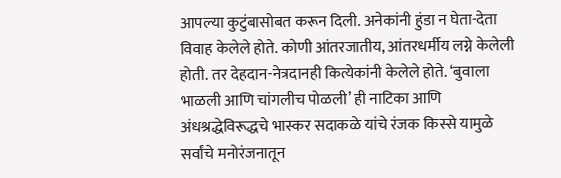आपल्या कुटुंबासोबत करून दिली. अनेकांनी हुंडा न घेता-देता विवाह केलेले होते. कोणी आंतरजातीय, आंतरधर्मीय लग्ने केलेली होती. तर देहदान-नेत्रदानही कित्येकांनी केलेले होते. ‘बुवाला भाळली आणि चांगलीच पोळली’ ही नाटिका आणि अंधश्रद्धेविरूद्धचे भास्कर सदाकळे यांचे रंजक किस्से यामुळे सर्वांचे मनोरंजनातून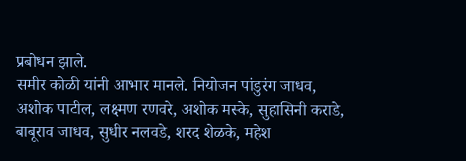प्रबोधन झाले.
समीर कोळी यांनी आभार मानले. नियोजन पांडुरंग जाधव, अशोक पाटील, लक्ष्मण रणवरे, अशोक मस्के, सुहासिनी कराडे, बाबूराव जाधव, सुधीर नलवडे, शरद शेळके, महेश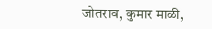जोतराव, कुमार माळी,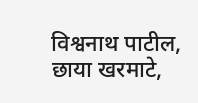विश्वनाथ पाटील, छाया खरमाटे,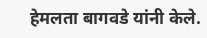हेमलता बागवडे यांनी केले.